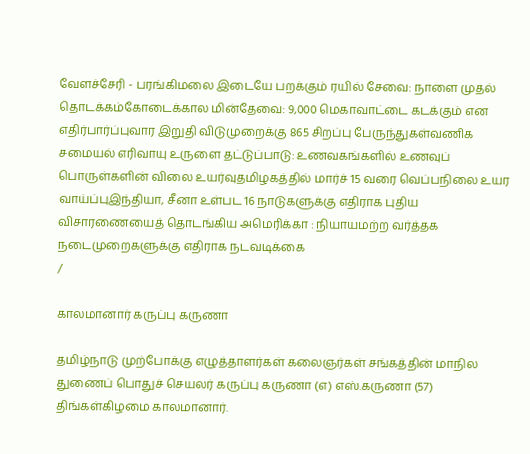வேளச்சேரி - பரங்கிமலை இடையே பறக்கும் ரயில் சேவை: நாளை முதல் தொடக்கம்கோடைக்கால மின்தேவை: 9,000 மெகாவாட்டை கடக்கும் என எதிர்பார்ப்புவார இறுதி விடுமுறைக்கு 865 சிறப்பு பேருந்துகள்வணிக சமையல் எரிவாயு உருளை தட்டுப்பாடு: உணவகங்களில் உணவுப் பொருள்களின் விலை உயர்வுதமிழகத்தில் மார்ச் 15 வரை வெப்பநிலை உயர வாய்ப்புஇந்தியா, சீனா உள்பட 16 நாடுகளுக்கு எதிராக புதிய விசாரணையைத் தொடங்கிய அமெரிக்கா : நியாயமற்ற வர்த்தக நடைமுறைகளுக்கு எதிராக நடவடிக்கை
/

காலமானார் கருப்பு கருணா

தமிழ்நாடு முற்போக்கு எழுத்தாளர்கள் கலைஞர்கள் சங்கத்தின் மாநில துணைப் பொதுச் செயலர் கருப்பு கருணா (எ) எஸ்.கருணா (57) திங்கள்கிழமை காலமானார்.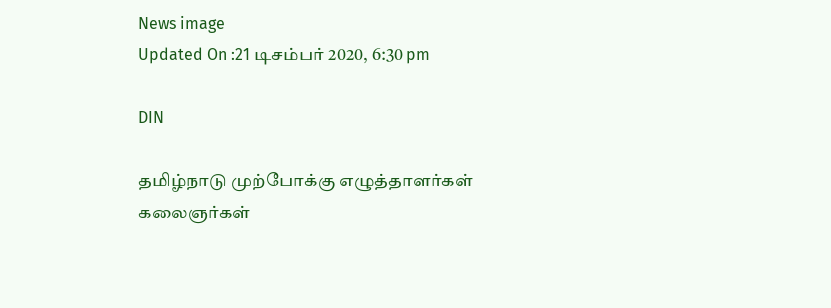News image
Updated On :21 டிசம்பர் 2020, 6:30 pm

DIN

தமிழ்நாடு முற்போக்கு எழுத்தாளர்கள் கலைஞர்கள்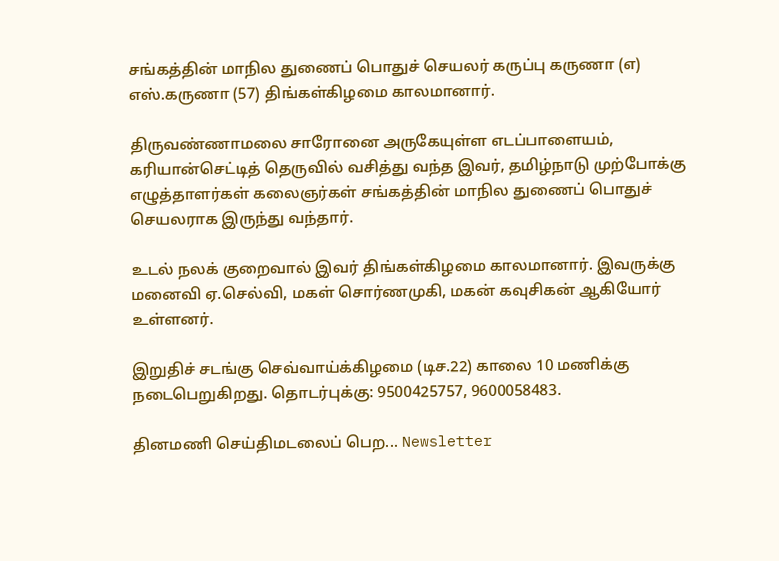சங்கத்தின் மாநில துணைப் பொதுச் செயலர் கருப்பு கருணா (எ) எஸ்.கருணா (57) திங்கள்கிழமை காலமானார்.

திருவண்ணாமலை சாரோனை அருகேயுள்ள எடப்பாளையம், கரியான்செட்டித் தெருவில் வசித்து வந்த இவர், தமிழ்நாடு முற்போக்கு எழுத்தாளர்கள் கலைஞர்கள் சங்கத்தின் மாநில துணைப் பொதுச் செயலராக இருந்து வந்தார்.

உடல் நலக் குறைவால் இவர் திங்கள்கிழமை காலமானார். இவருக்கு மனைவி ஏ.செல்வி, மகள் சொர்ணமுகி, மகன் கவுசிகன் ஆகியோர் உள்ளனர்.

இறுதிச் சடங்கு செவ்வாய்க்கிழமை (டிச.22) காலை 10 மணிக்கு நடைபெறுகிறது. தொடர்புக்கு: 9500425757, 9600058483.

தினமணி செய்திமடலைப் பெற... Newsletter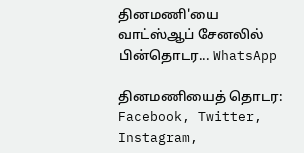தினமணி'யை வாட்ஸ்ஆப் சேனலில் பின்தொடர... WhatsApp

தினமணியைத் தொடர: Facebook, Twitter, Instagram,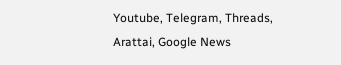Youtube, Telegram, Threads, Arattai, Google News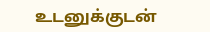உடனுக்குடன்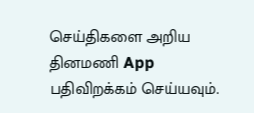செய்திகளை அறிய தினமணி App பதிவிறக்கம் செய்யவும்.